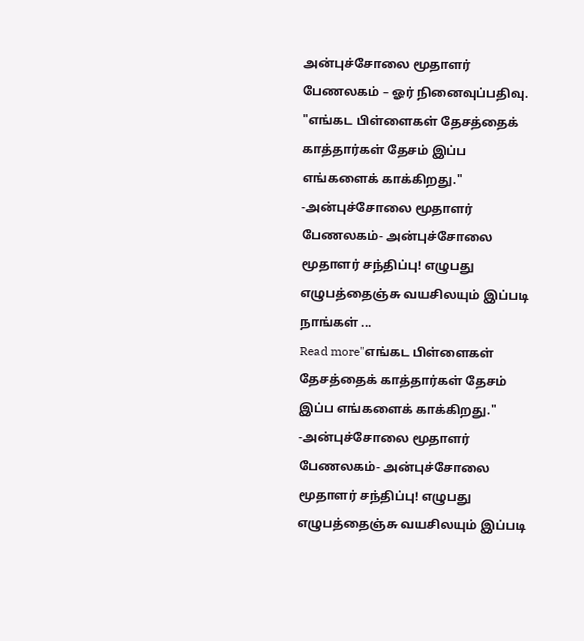அன்புச்சோலை மூதாளர் பேணலகம் – ஓர் நினைவுப்பதிவு.
"எங்கட பிள்ளைகள் தேசத்தைக் காத்தார்கள் தேசம் இப்ப எங்களைக் காக்கிறது." -அன்புச்சோலை மூதாளர் பேணலகம்- அன்புச்சோலை மூதாளர் சந்திப்பு! எழுபது எழுபத்தைஞ்சு வயசிலயும் இப்படி நாங்கள் ...
Read more"எங்கட பிள்ளைகள் தேசத்தைக் காத்தார்கள் தேசம் இப்ப எங்களைக் காக்கிறது." -அன்புச்சோலை மூதாளர் பேணலகம்- அன்புச்சோலை மூதாளர் சந்திப்பு! எழுபது எழுபத்தைஞ்சு வயசிலயும் இப்படி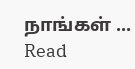நாங்கள் ...
Read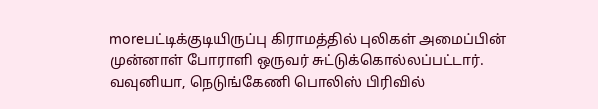moreபட்டிக்குடியிருப்பு கிராமத்தில் புலிகள் அமைப்பின் முன்னாள் போராளி ஒருவர் சுட்டுக்கொல்லப்பட்டார். வவுனியா, நெடுங்கேணி பொலிஸ் பிரிவில்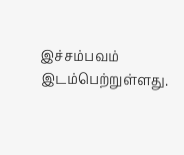இச்சம்பவம் இடம்பெற்றுள்ளது.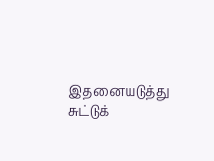இதனையடுத்து சுட்டுக்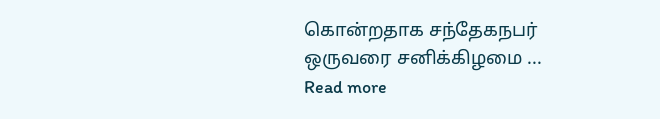கொன்றதாக சந்தேகநபர் ஒருவரை சனிக்கிழமை ...
Read more